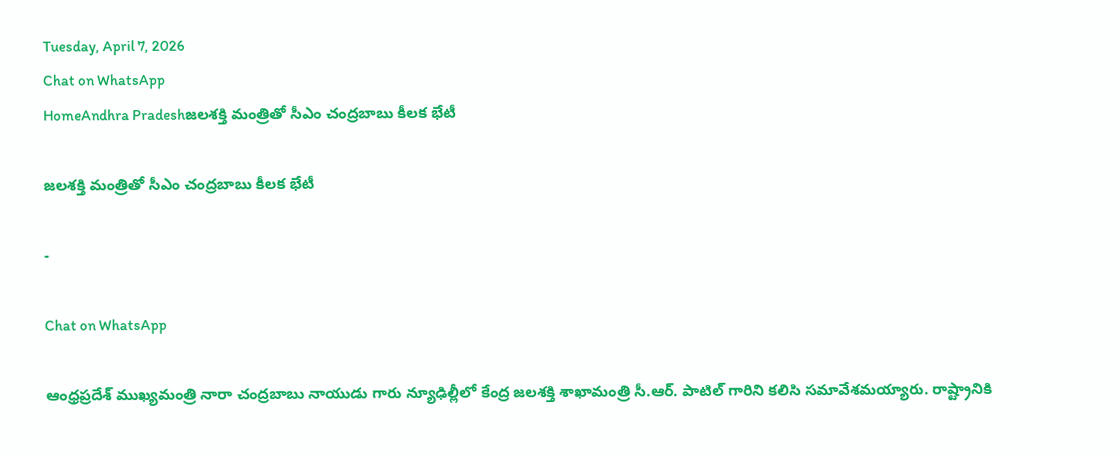Tuesday, April 7, 2026
Chat on WhatsApp
HomeAndhra Pradeshజలశక్తి మంత్రితో సీఎం చంద్రబాబు కీలక భేటీ

జలశక్తి మంత్రితో సీఎం చంద్రబాబు కీలక భేటీ

-

Chat on WhatsApp

ఆంధ్రప్రదేశ్ ముఖ్యమంత్రి నారా చంద్రబాబు నాయుడు గారు న్యూఢిల్లీలో కేంద్ర జలశక్తి శాఖామంత్రి సీ.ఆర్. పాటిల్ గారిని కలిసి సమావేశమయ్యారు. రాష్ట్రానికి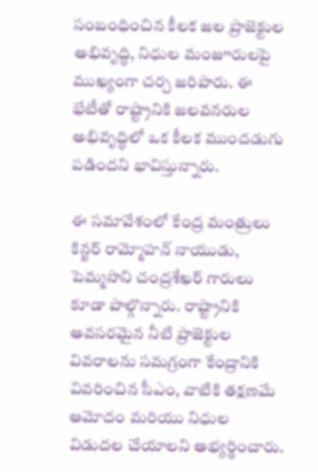సంబంధించిన కీలక జల ప్రాజెక్టుల అభివృద్ధి, నిధుల మంజూరులపై ముఖ్యంగా చర్చ జరిపారు. ఈ భేటీతో రాష్ట్రానికి జలవనరుల అభివృద్ధిలో ఒక కీలక ముందడుగు పడిందని భావిస్తున్నారు.

ఈ సమావేశంలో కేంద్ర మంత్రులు కిన్జర్ రామ్మోహన్ నాయుడు, పెమ్మసాని చంద్రశేఖర్ గారులు కూడా పాల్గొన్నారు. రాష్ట్రానికి అవసరమైన నీటి ప్రాజెక్టుల వివరాలను సమగ్రంగా కేంద్రానికి వివరించిన సీఎం, వాటికి తక్షణమే ఆమోదం మరియు నిధుల విడుదల చేయాలని అభ్యర్థించారు.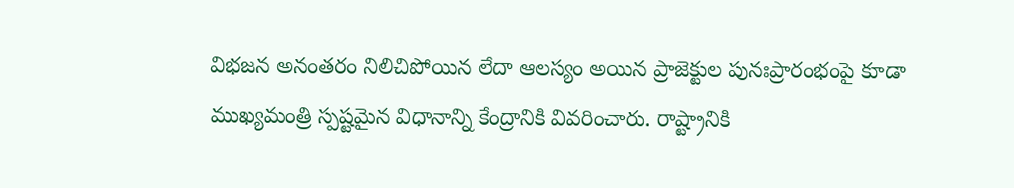విభజన అనంతరం నిలిచిపోయిన లేదా ఆలస్యం అయిన ప్రాజెక్టుల పునఃప్రారంభంపై కూడా ముఖ్యమంత్రి స్పష్టమైన విధానాన్ని కేంద్రానికి వివరించారు. రాష్ట్రానికి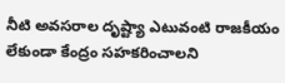నీటి అవసరాల దృష్ట్యా ఎటువంటి రాజకీయం లేకుండా కేంద్రం సహకరించాలని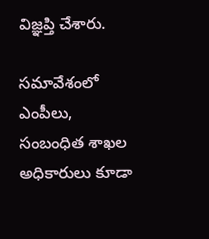విజ్ఞప్తి చేశారు.

సమావేశంలో ఎంపీలు, సంబంధిత శాఖల అధికారులు కూడా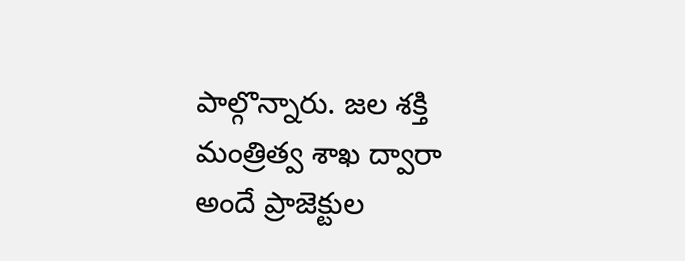పాల్గొన్నారు. జల శక్తి మంత్రిత్వ శాఖ ద్వారా అందే ప్రాజెక్టుల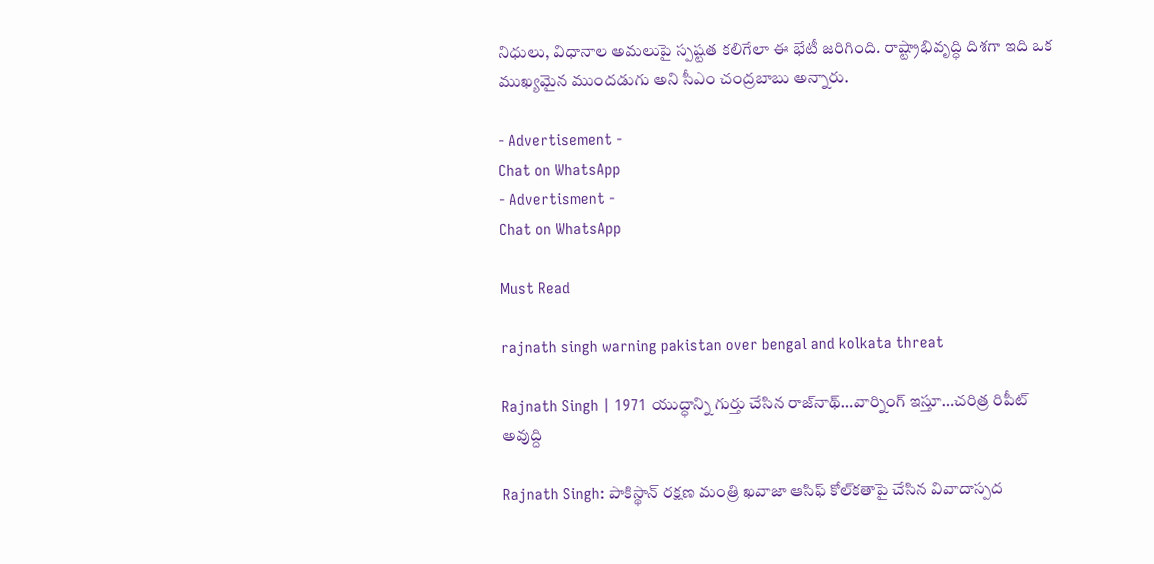నిధులు, విధానాల అమలుపై స్పష్టత కలిగేలా ఈ భేటీ జరిగింది. రాష్ట్రాభివృద్ధి దిశగా ఇది ఒక ముఖ్యమైన ముందడుగు అని సీఎం చంద్రబాబు అన్నారు.

- Advertisement -
Chat on WhatsApp
- Advertisment -
Chat on WhatsApp

Must Read

rajnath singh warning pakistan over bengal and kolkata threat

Rajnath Singh | 1971 యుద్ధాన్ని గుర్తు చేసిన రాజ్‌నాథ్…వార్నింగ్ ఇస్తూ…చరిత్ర రిపీట్ అవుద్ది

Rajnath Singh: పాకిస్థాన్‌ రక్షణ మంత్రి ఖవాజా ఆసిఫ్‌ కోల్‌కతాపై చేసిన వివాదాస్పద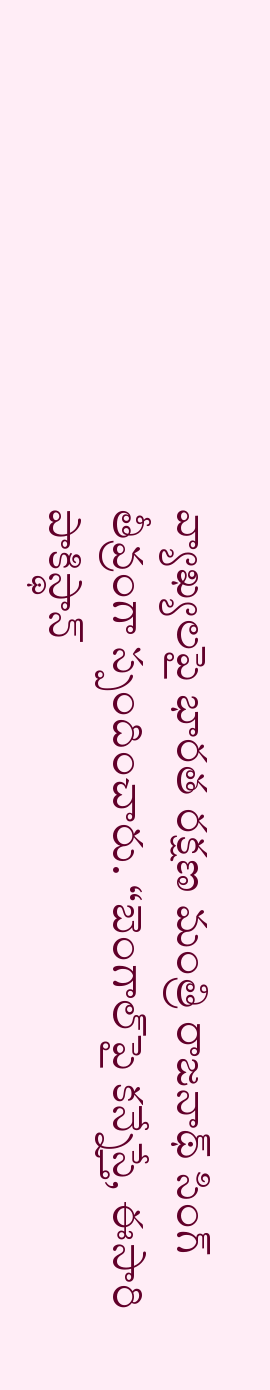వ్యాఖ్యలపై భారత రక్షణ మంత్రి రాజనాథ్ సింగ్ తీవ్రంగా స్పందించారు. “బెంగాల్‌పై కన్నేస్తే, ఈసారి పాకిస్థాన్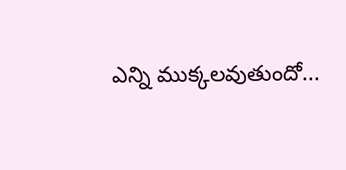ఎన్ని ముక్కలవుతుందో...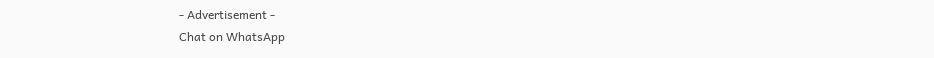- Advertisement -
Chat on WhatsApp